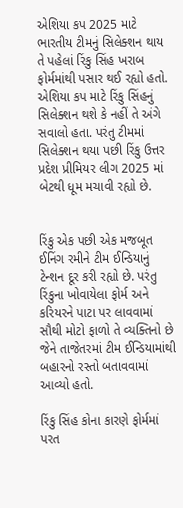એશિયા કપ 2025 માટે ભારતીય ટીમનું સિલેક્શન થાય તે પહેલાં રિંકુ સિંહ ખરાબ ફોર્મમાંથી પસાર થઈ રહ્યો હતો. એશિયા કપ માટે રિંકુ સિંહનું સિલેક્શન થશે કે નહીં તે અંગે સવાલો હતા. પરંતુ ટીમમાં સિલેક્શન થયા પછી રિંકુ ઉત્તર પ્રદેશ પ્રીમિયર લીગ 2025 માં બેટથી ધૂમ મચાવી રહ્યો છે.


રિંકુ એક પછી એક મજબૂત ઈનિંગ રમીને ટીમ ઈન્ડિયાનું ટેન્શન દૂર કરી રહ્યો છે. પરંતુ રિંકુના ખોવાયેલા ફોર્મ અને કરિયરને પાટા પર લાવવામાં સૌથી મોટો ફાળો તે વ્યક્તિનો છે જેને તાજેતરમાં ટીમ ઈન્ડિયામાંથી બહારનો રસ્તો બતાવવામાં આવ્યો હતો.

રિંકુ સિંહ કોના કારણે ફોર્મમાં પરત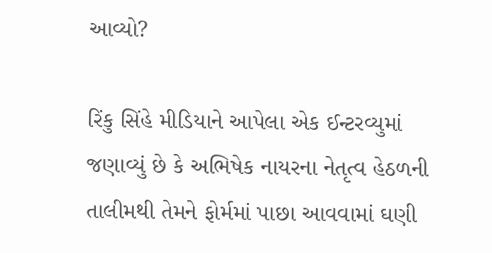આવ્યો?

રિંકુ સિંહે મીડિયાને આપેલા એક ઈન્ટરવ્યુમાં જણાવ્યું છે કે અભિષેક નાયરના નેતૃત્વ હેઠળની તાલીમથી તેમને ફોર્મમાં પાછા આવવામાં ઘણી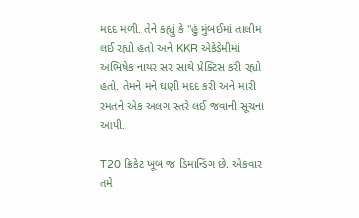મદદ મળી. તેને કહ્યું કે "હું મુંબઈમાં તાલીમ લઈ રહ્યો હતો અને KKR એકેડેમીમાં અભિષેક નાયર સર સાથે પ્રેક્ટિસ કરી રહ્યો હતો. તેમને મને ઘણી મદદ કરી અને મારી રમતને એક અલગ સ્તરે લઈ જવાની સૂચના આપી.

T20 ક્રિકેટ ખૂબ જ ડિમાન્ડિંગ છે. એકવાર તમે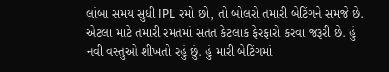લાંબા સમય સુધી IPL રમો છો, તો બોલરો તમારી બેટિંગને સમજે છે. એટલા માટે તમારી રમતમાં સતત કેટલાક ફેરફારો કરવા જરૂરી છે. હું નવી વસ્તુઓ શીખતો રહું છું. હું મારી બેટિંગમાં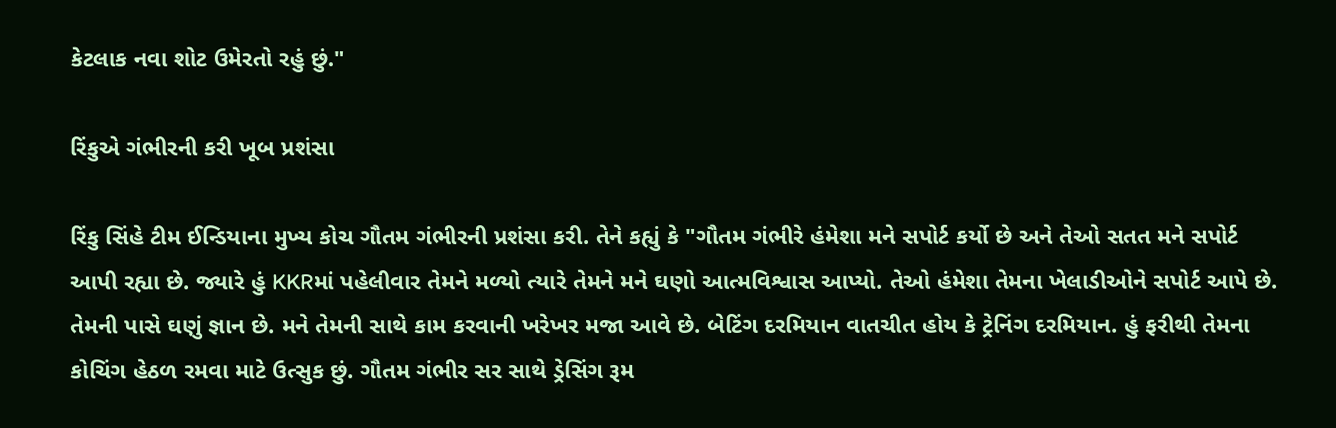કેટલાક નવા શોટ ઉમેરતો રહું છું."

રિંકુએ ગંભીરની કરી ખૂબ પ્રશંસા

રિંકુ સિંહે ટીમ ઈન્ડિયાના મુખ્ય કોચ ગૌતમ ગંભીરની પ્રશંસા કરી. તેને કહ્યું કે "ગૌતમ ગંભીરે હંમેશા મને સપોર્ટ કર્યો છે અને તેઓ સતત મને સપોર્ટ આપી રહ્યા છે. જ્યારે હું KKRમાં પહેલીવાર તેમને મળ્યો ત્યારે તેમને મને ઘણો આત્મવિશ્વાસ આપ્યો. તેઓ હંમેશા તેમના ખેલાડીઓને સપોર્ટ આપે છે. તેમની પાસે ઘણું જ્ઞાન છે. મને તેમની સાથે કામ કરવાની ખરેખર મજા આવે છે. બેટિંગ દરમિયાન વાતચીત હોય કે ટ્રેનિંગ દરમિયાન. હું ફરીથી તેમના કોચિંગ હેઠળ રમવા માટે ઉત્સુક છું. ગૌતમ ગંભીર સર સાથે ડ્રેસિંગ રૂમ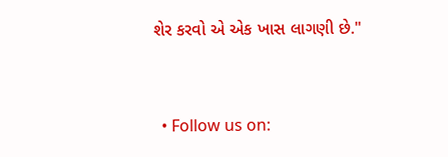શેર કરવો એ એક ખાસ લાગણી છે."


  • Follow us on: